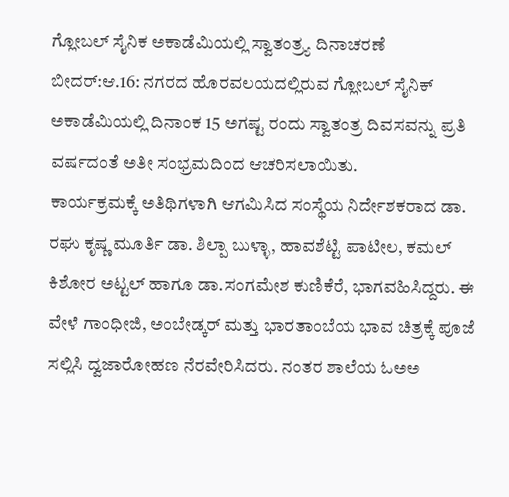ಗ್ಲೋಬಲ್ ಸೈನಿಕ ಅಕಾಡೆಮಿಯಲ್ಲಿ ಸ್ವಾತಂತ್ರ್ಯ ದಿನಾಚರಣೆ
ಬೀದರ್:ಆ.16: ನಗರದ ಹೊರವಲಯದಲ್ಲಿರುವ ಗ್ಲೋಬಲ್ ಸೈನಿಕ್ ಅಕಾಡೆಮಿಯಲ್ಲಿ ದಿನಾಂಕ 15 ಅಗಷ್ಟ ರಂದು ಸ್ವಾತಂತ್ರ ದಿವಸವನ್ನು ಪ್ರತಿ ವರ್ಷದಂತೆ ಅತೀ ಸಂಭ್ರಮದಿಂದ ಆಚರಿಸಲಾಯಿತು.
ಕಾರ್ಯಕ್ರಮಕ್ಕೆ ಅತಿಥಿಗಳಾಗಿ ಆಗಮಿಸಿದ ಸಂಸ್ಥೆಯ ನಿರ್ದೇಶಕರಾದ ಡಾ. ರಘು ಕೃಷ್ಣ ಮೂರ್ತಿ ಡಾ. ಶಿಲ್ಪಾ ಬುಳ್ಳಾ, ಹಾವಶೆಟ್ಟಿ ಪಾಟೀಲ, ಕಮಲ್ ಕಿಶೋರ ಅಟ್ಟಲ್ ಹಾಗೂ ಡಾ.ಸಂಗಮೇಶ ಕುಣಿಕೆರೆ, ಭಾಗವಹಿಸಿದ್ದರು. ಈ ವೇಳೆ ಗಾಂಧೀಜಿ, ಅಂಬೇಡ್ಕರ್ ಮತ್ತು ಭಾರತಾಂಬೆಯ ಭಾವ ಚಿತ್ರಕ್ಕೆ ಪೂಜೆ ಸಲ್ಲಿಸಿ ದ್ವಜಾರೋಹಣ ನೆರವೇರಿಸಿದರು. ನಂತರ ಶಾಲೆಯ ಓಅಅ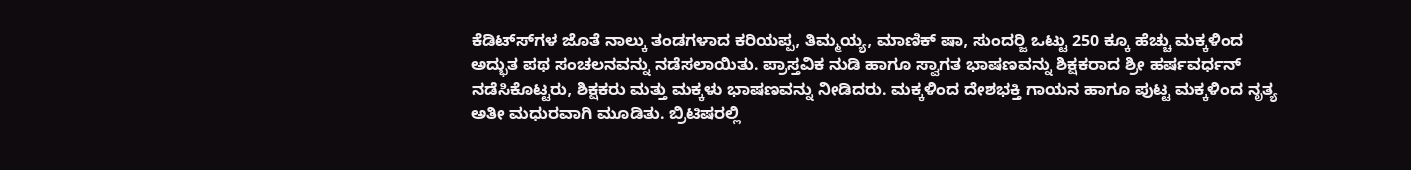ಕೆಡಿಟ್ಸ್‍ಗಳ ಜೊತೆ ನಾಲ್ಕು ತಂಡಗಳಾದ ಕರಿಯಪ್ಪ, ತಿಮ್ಮಯ್ಯ, ಮಾಣಿಕ್ ಷಾ, ಸುಂದರ್‍ಜಿ ಒಟ್ಟು 250 ಕ್ಕೂ ಹೆಚ್ಚು ಮಕ್ಕಳಿಂದ ಅದ್ಭುತ ಪಥ ಸಂಚಲನವನ್ನು ನಡೆಸಲಾಯಿತು. ಪ್ರಾಸ್ತವಿಕ ನುಡಿ ಹಾಗೂ ಸ್ವಾಗತ ಭಾಷಣವನ್ನು ಶಿಕ್ಷಕರಾದ ಶ್ರೀ ಹರ್ಷವರ್ಧನ್ ನಡೆಸಿಕೊಟ್ಟರು, ಶಿಕ್ಷಕರು ಮತ್ತು ಮಕ್ಕಳು ಭಾಷಣವನ್ನು ನೀಡಿದರು. ಮಕ್ಕಳಿಂದ ದೇಶಭಕ್ತಿ ಗಾಯನ ಹಾಗೂ ಪುಟ್ಟ ಮಕ್ಕಳಿಂದ ನೃತ್ಯ ಅತೀ ಮಧುರವಾಗಿ ಮೂಡಿತು. ಬ್ರಿಟಿಷರಲ್ಲಿ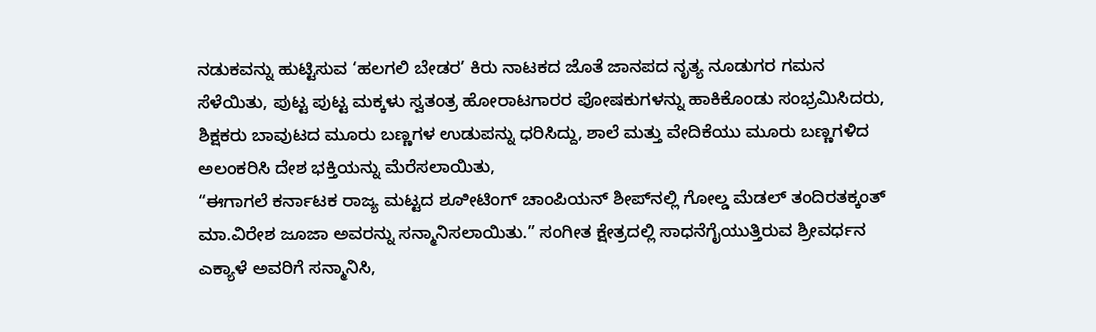ನಡುಕವನ್ನು ಹುಟ್ಟಿಸುವ ‘ಹಲಗಲಿ ಬೇಡರ’ ಕಿರು ನಾಟಕದ ಜೊತೆ ಜಾನಪದ ನೃತ್ಯ ನೂಡುಗರ ಗಮನ ಸೆಳೆಯಿತು, ಪುಟ್ಟ ಪುಟ್ಟ ಮಕ್ಕಳು ಸ್ವತಂತ್ರ ಹೋರಾಟಗಾರರ ಪೋಷಕುಗಳನ್ನು ಹಾಕಿಕೊಂಡು ಸಂಭ್ರಮಿಸಿದರು, ಶಿಕ್ಷಕರು ಬಾವುಟದ ಮೂರು ಬಣ್ಣಗಳ ಉಡುಪನ್ನು ಧರಿಸಿದ್ದು, ಶಾಲೆ ಮತ್ತು ವೇದಿಕೆಯು ಮೂರು ಬಣ್ಣಗಳಿದ ಅಲಂಕರಿಸಿ ದೇಶ ಭಕ್ತಿಯನ್ನು ಮೆರೆಸಲಾಯಿತು,
“ಈಗಾಗಲೆ ಕರ್ನಾಟಕ ರಾಜ್ಯ ಮಟ್ಟದ ಶೂೀಟಿಂಗ್ ಚಾಂಪಿಯನ್ ಶೀಪ್‍ನಲ್ಲಿ ಗೋಲ್ಡ ಮೆಡಲ್ ತಂದಿರತಕ್ಕಂತ್ ಮಾ.ವಿರೇಶ ಜೂಜಾ ಅವರನ್ನು ಸನ್ಮಾನಿಸಲಾಯಿತು.” ಸಂಗೀತ ಕ್ಷೇತ್ರದಲ್ಲಿ ಸಾಧನೆಗೈಯುತ್ತಿರುವ ಶ್ರೀವರ್ಧನ ಎಕ್ಯಾಳೆ ಅವರಿಗೆ ಸನ್ಮಾನಿಸಿ,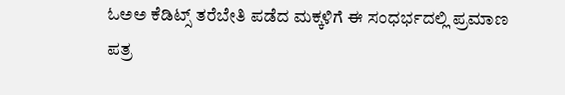ಓಅಅ ಕೆಡಿಟ್ಸ್ ತರೆಬೇತಿ ಪಡೆದ ಮಕ್ಕಳಿಗೆ ಈ ಸಂಧರ್ಭದಲ್ಲಿ ಪ್ರಮಾಣ ಪತ್ರ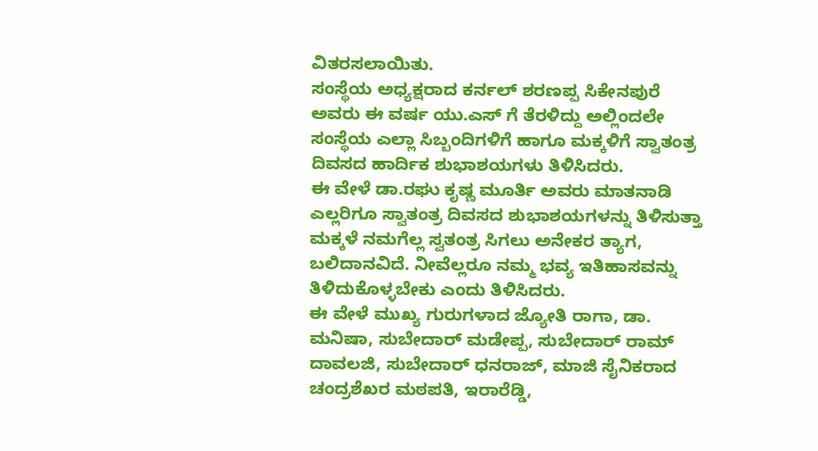ವಿತರಸಲಾಯಿತು.
ಸಂಸ್ಥೆಯ ಅಧ್ಯಕ್ಷರಾದ ಕರ್ನಲ್ ಶರಣಪ್ಪ ಸಿಕೇನಪುರೆ ಅವರು ಈ ವರ್ಷ ಯು.ಎಸ್ ಗೆ ತೆರಳಿದ್ದು ಅಲ್ಲಿಂದಲೇ ಸಂಸ್ಥೆಯ ಎಲ್ಲಾ ಸಿಬ್ಬಂದಿಗಳಿಗೆ ಹಾಗೂ ಮಕ್ಕಳಿಗೆ ಸ್ವಾತಂತ್ರ ದಿವಸದ ಹಾರ್ದಿಕ ಶುಭಾಶಯಗಳು ತಿಳಿಸಿದರು.
ಈ ವೇಳೆ ಡಾ.ರಘು ಕೃಷ್ಣ ಮೂರ್ತಿ ಅವರು ಮಾತನಾಡಿ ಎಲ್ಲರಿಗೂ ಸ್ವಾತಂತ್ರ ದಿವಸದ ಶುಭಾಶಯಗಳನ್ನು ತಿಳಿಸುತ್ತಾ ಮಕ್ಕಳೆ ನಮಗೆಲ್ಲ ಸ್ವತಂತ್ರ ಸಿಗಲು ಅನೇಕರ ತ್ಯಾಗ, ಬಲಿದಾನವಿದೆ. ನೀವೆಲ್ಲರೂ ನಮ್ಮ ಭವ್ಯ ಇತಿಹಾಸವನ್ನು ತಿಳಿದುಕೊಳ್ಳಬೇಕು ಎಂದು ತಿಳಿಸಿದರು.
ಈ ವೇಳೆ ಮುಖ್ಯ ಗುರುಗಳಾದ ಜ್ಯೋತಿ ರಾಗಾ, ಡಾ. ಮನಿಷಾ, ಸುಬೇದಾರ್ ಮಡೇಪ್ಪ, ಸುಬೇದಾರ್ ರಾಮ್ ದಾವಲಜಿ, ಸುಬೇದಾರ್ ಧನರಾಜ್, ಮಾಜಿ ಸೈನಿಕರಾದ ಚಂದ್ರಶೆಖರ ಮಠಪತಿ, ಇರಾರೆಡ್ಡಿ,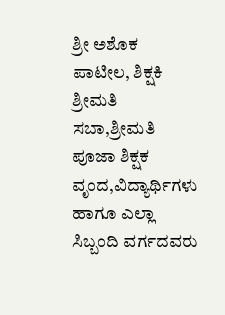ಶ್ರೀ ಅಶೊಕ ಪಾಟೀಲ, ಶಿಕ್ಷಕಿ ಶ್ರೀಮತಿ ಸಬಾ,ಶ್ರೀಮತಿ ಪೂಜಾ ಶಿಕ್ಷಕ ವೃಂದ,ವಿದ್ಯಾರ್ಥಿಗಳು ಹಾಗೂ ಎಲ್ಲಾ ಸಿಬ್ಬಂದಿ ವರ್ಗದವರು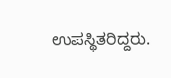ಉಪಸ್ಥಿತರಿದ್ದರು.